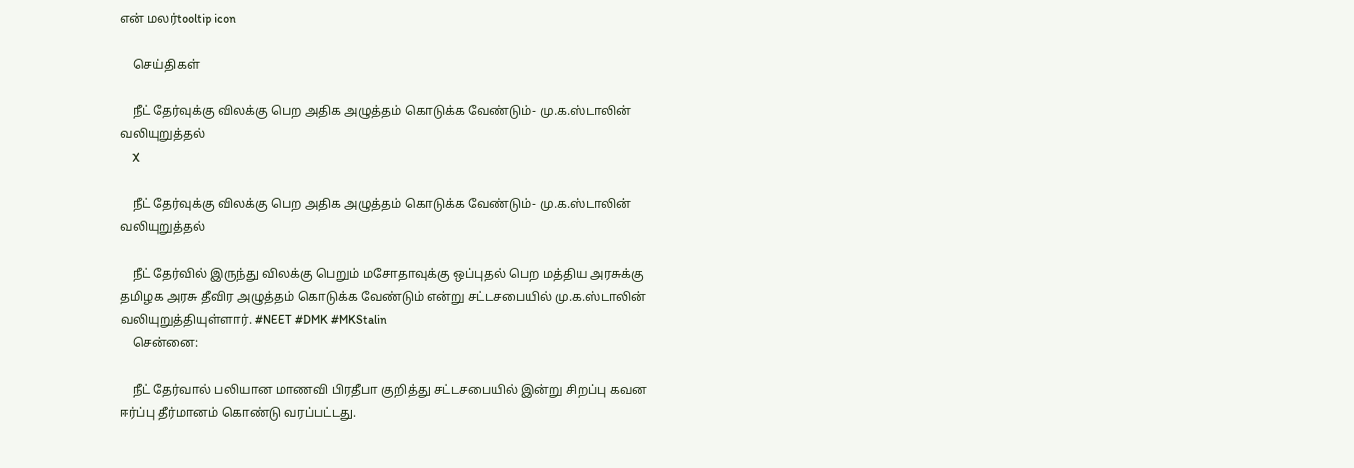என் மலர்tooltip icon

    செய்திகள்

    நீட் தேர்வுக்கு விலக்கு பெற அதிக அழுத்தம் கொடுக்க வேண்டும்- மு.க.ஸ்டாலின் வலியுறுத்தல்
    X

    நீட் தேர்வுக்கு விலக்கு பெற அதிக அழுத்தம் கொடுக்க வேண்டும்- மு.க.ஸ்டாலின் வலியுறுத்தல்

    நீட் தேர்வில் இருந்து விலக்கு பெறும் மசோதாவுக்கு ஒப்புதல் பெற மத்திய அரசுக்கு தமிழக அரசு தீவிர அழுத்தம் கொடுக்க வேண்டும் என்று சட்டசபையில் மு.க.ஸ்டாலின் வலியுறுத்தியுள்ளார். #NEET #DMK #MKStalin
    சென்னை:

    நீட் தேர்வால் பலியான மாணவி பிரதீபா குறித்து சட்டசபையில் இன்று சிறப்பு கவன ஈர்ப்பு தீர்மானம் கொண்டு வரப்பட்டது.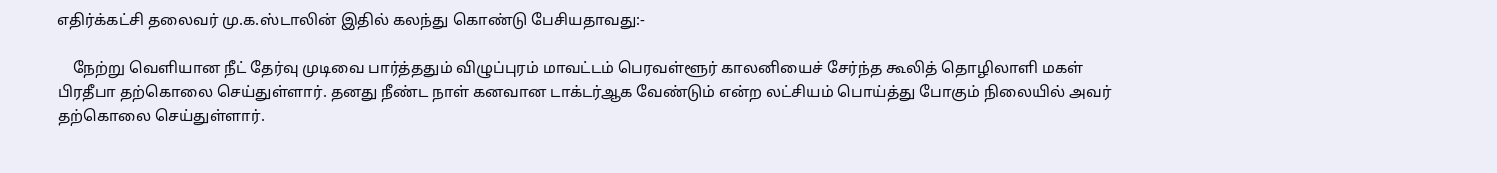எதிர்க்கட்சி தலைவர் மு.க.ஸ்டாலின் இதில் கலந்து கொண்டு பேசியதாவது:-

    நேற்று வெளியான நீட் தேர்வு முடிவை பார்த்ததும் விழுப்புரம் மாவட்டம் பெரவள்ளூர் காலனியைச் சேர்ந்த கூலித் தொழிலாளி மகள் பிரதீபா தற்கொலை செய்துள்ளார். தனது நீண்ட நாள் கனவான டாக்டர்ஆக வேண்டும் என்ற லட்சியம் பொய்த்து போகும் நிலையில் அவர் தற்கொலை செய்துள்ளார்.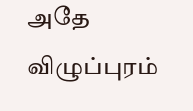அதே விழுப்புரம்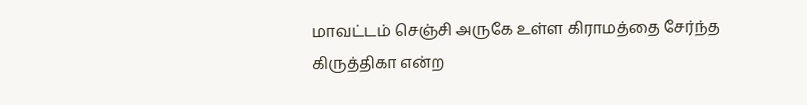மாவட்டம் செஞ்சி அருகே உள்ள கிராமத்தை சேர்ந்த கிருத்திகா என்ற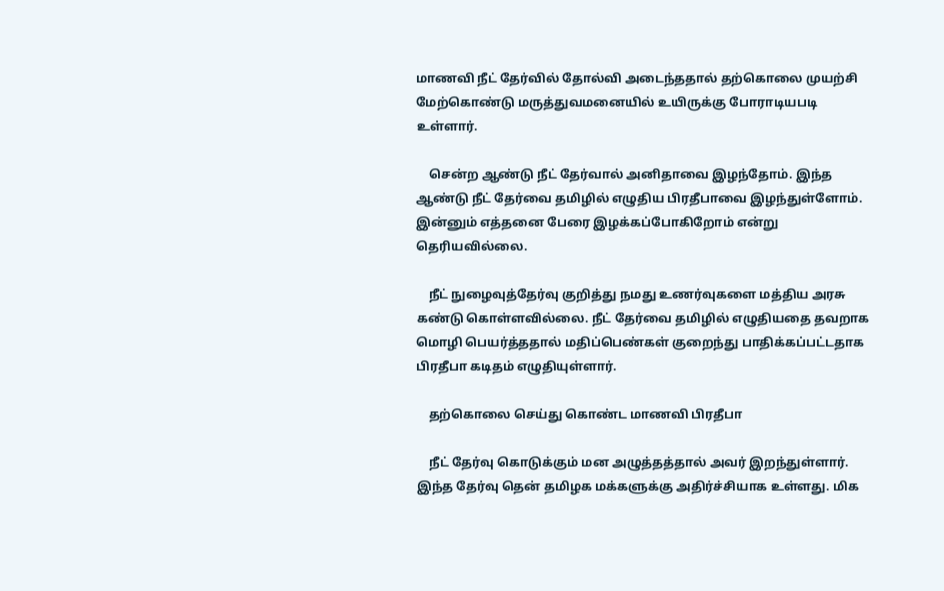மாணவி நீட் தேர்வில் தோல்வி அடைந்ததால் தற்கொலை முயற்சி மேற்கொண்டு மருத்துவமனையில் உயிருக்கு போராடியபடி உள்ளார்.

    சென்ற ஆண்டு நீட் தேர்வால் அனிதாவை இழந்தோம். இந்த ஆண்டு நீட் தேர்வை தமிழில் எழுதிய பிரதீபாவை இழந்துள்ளோம். இன்னும் எத்தனை பேரை இழக்கப்போகிறோம் என்று தெரியவில்லை.

    நீட் நுழைவுத்தேர்வு குறித்து நமது உணர்வுகளை மத்திய அரசு கண்டு கொள்ளவில்லை. நீட் தேர்வை தமிழில் எழுதியதை தவறாக மொழி பெயர்த்ததால் மதிப்பெண்கள் குறைந்து பாதிக்கப்பட்டதாக பிரதீபா கடிதம் எழுதியுள்ளார்.

    தற்கொலை செய்து கொண்ட மாணவி பிரதீபா

    நீட் தேர்வு கொடுக்கும் மன அழுத்தத்தால் அவர் இறந்துள்ளார். இந்த தேர்வு தென் தமிழக மக்களுக்கு அதிர்ச்சியாக உள்ளது. மிக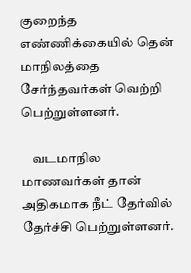குறைந்த எண்ணிக்கையில் தென் மாநிலத்தை சேர்ந்தவர்கள் வெற்றி பெற்றுள்ளனர்.

    வடமாநில மாணவர்கள் தான் அதிகமாக நீட் தேர்வில் தேர்ச்சி பெற்றுள்ளனர்.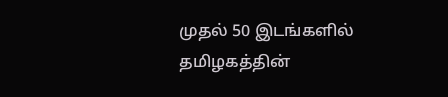முதல் 50 இடங்களில் தமிழகத்தின்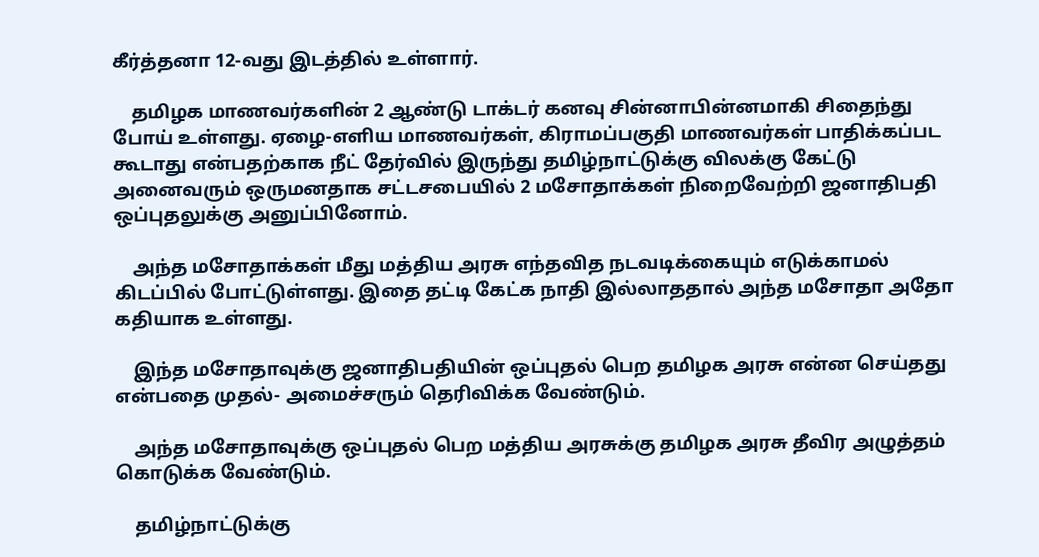கீர்த்தனா 12-வது இடத்தில் உள்ளார்.

    தமிழக மாணவர்களின் 2 ஆண்டு டாக்டர் கனவு சின்னாபின்னமாகி சிதைந்து போய் உள்ளது. ஏழை-எளிய மாணவர்கள், கிராமப்பகுதி மாணவர்கள் பாதிக்கப்பட கூடாது என்பதற்காக நீட் தேர்வில் இருந்து தமிழ்நாட்டுக்கு விலக்கு கேட்டு அனைவரும் ஒருமனதாக சட்டசபையில் 2 மசோதாக்கள் நிறைவேற்றி ஜனாதிபதி ஒப்புதலுக்கு அனுப்பினோம்.

    அந்த மசோதாக்கள் மீது மத்திய அரசு எந்தவித நடவடிக்கையும் எடுக்காமல் கிடப்பில் போட்டுள்ளது. இதை தட்டி கேட்க நாதி இல்லாததால் அந்த மசோதா அதோ கதியாக உள்ளது.

    இந்த மசோதாவுக்கு ஜனாதிபதியின் ஒப்புதல் பெற தமிழக அரசு என்ன செய்தது என்பதை முதல்- அமைச்சரும் தெரிவிக்க வேண்டும்.

    அந்த மசோதாவுக்கு ஒப்புதல் பெற மத்திய அரசுக்கு தமிழக அரசு தீவிர அழுத்தம் கொடுக்க வேண்டும்.

    தமிழ்நாட்டுக்கு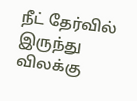நீட் தேர்வில் இருந்து விலக்கு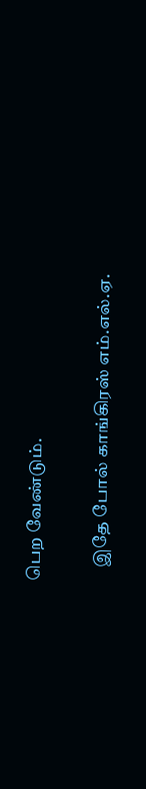பெற வேண்டும்.

    இதே போல் காங்கிரஸ் எம்.எல்.ஏ.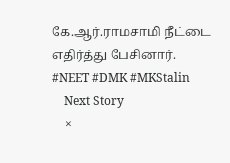கே.ஆர்.ராமசாமி நீட்டை எதிர்த்து பேசினார். #NEET #DMK #MKStalin
    Next Story
    ×